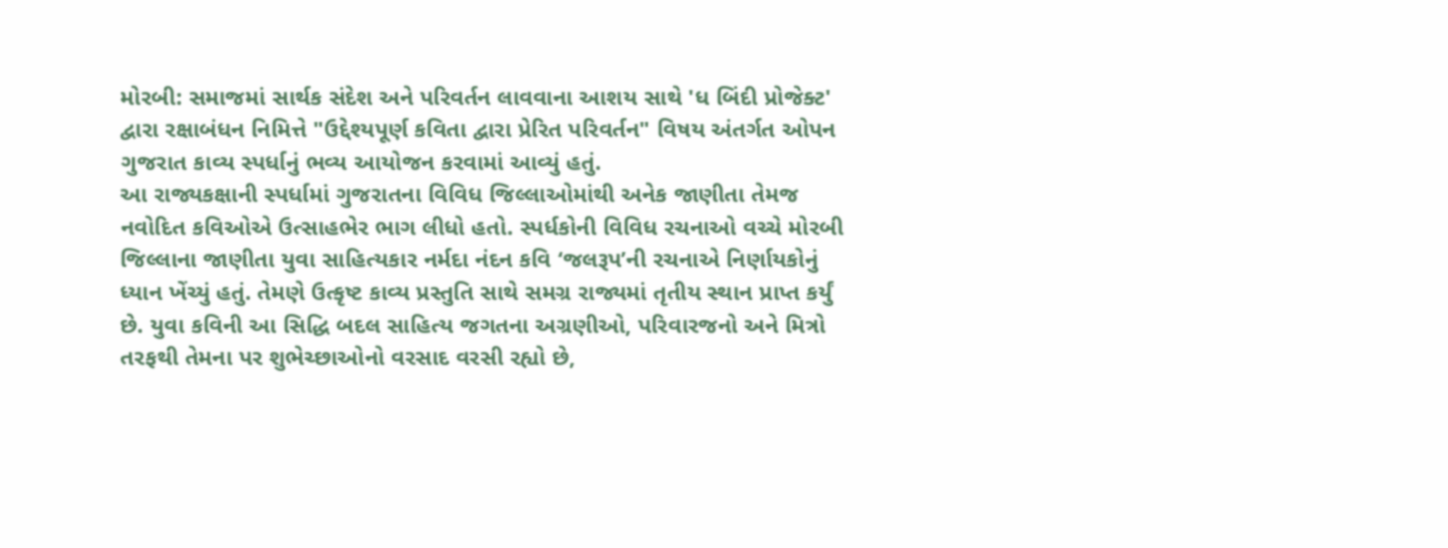મોરબી: સમાજમાં સાર્થક સંદેશ અને પરિવર્તન લાવવાના આશય સાથે 'ધ બિંદી પ્રોજેક્ટ' દ્વારા રક્ષાબંધન નિમિત્તે "ઉદ્દેશ્યપૂર્ણ કવિતા દ્વારા પ્રેરિત પરિવર્તન" વિષય અંતર્ગત ઓપન ગુજરાત કાવ્ય સ્પર્ધાનું ભવ્ય આયોજન કરવામાં આવ્યું હતું.
આ રાજ્યકક્ષાની સ્પર્ધામાં ગુજરાતના વિવિધ જિલ્લાઓમાંથી અનેક જાણીતા તેમજ નવોદિત કવિઓએ ઉત્સાહભેર ભાગ લીધો હતો. સ્પર્ધકોની વિવિધ રચનાઓ વચ્ચે મોરબી જિલ્લાના જાણીતા યુવા સાહિત્યકાર નર્મદા નંદન કવિ ‘જલરૂપ’ની રચનાએ નિર્ણાયકોનું ધ્યાન ખેંચ્યું હતું. તેમણે ઉત્કૃષ્ટ કાવ્ય પ્રસ્તુતિ સાથે સમગ્ર રાજ્યમાં તૃતીય સ્થાન પ્રાપ્ત કર્યું છે. યુવા કવિની આ સિદ્ધિ બદલ સાહિત્ય જગતના અગ્રણીઓ, પરિવારજનો અને મિત્રો તરફથી તેમના પર શુભેચ્છાઓનો વરસાદ વરસી રહ્યો છે,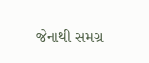જેનાથી સમગ્ર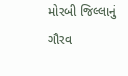મોરબી જિલ્લાનું ગૌરવ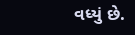વધ્યું છે.